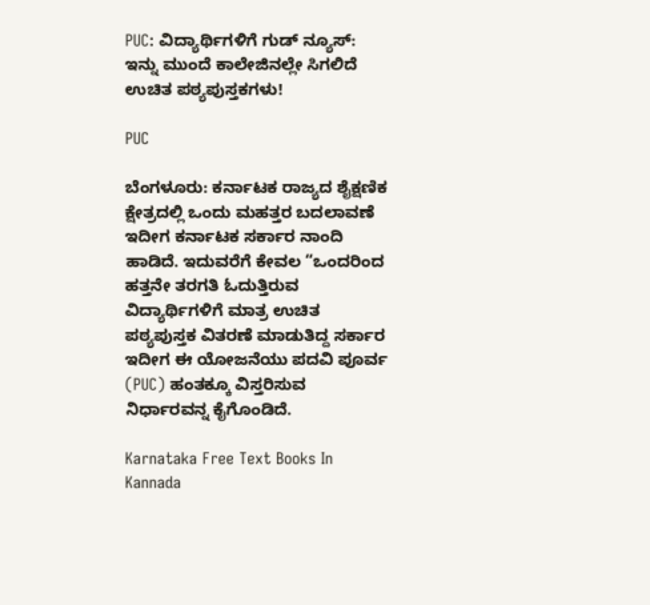PUC: ವಿದ್ಯಾರ್ಥಿಗಳಿಗೆ ಗುಡ್ ನ್ಯೂಸ್: ಇನ್ನು ಮುಂದೆ ಕಾಲೇಜಿನಲ್ಲೇ ಸಿಗಲಿದೆ ಉಚಿತ ಪಠ್ಯಪುಸ್ತಕಗಳು!

PUC

ಬೆಂಗಳೂರು: ಕರ್ನಾಟಕ ರಾಜ್ಯದ ಶೈಕ್ಷಣಿಕ ಕ್ಷೇತ್ರದಲ್ಲಿ ಒಂದು ಮಹತ್ತರ ಬದಲಾವಣೆ ಇದೀಗ ಕರ್ನಾಟಕ ಸರ್ಕಾರ ನಾಂದಿ ಹಾಡಿದೆ. ಇದುವರೆಗೆ ಕೇವಲ “ಒಂದರಿಂದ ಹತ್ತನೇ ತರಗತಿ ಓದುತ್ತಿರುವ ವಿದ್ಯಾರ್ಥಿಗಳಿಗೆ ಮಾತ್ರ ಉಚಿತ ಪಠ್ಯಪುಸ್ತಕ ವಿತರಣೆ ಮಾಡುತಿದ್ದ ಸರ್ಕಾರ ಇದೀಗ ಈ ಯೋಜನೆಯು ಪದವಿ ಪೂರ್ವ (PUC) ಹಂತಕ್ಕೂ ವಿಸ್ತರಿಸುವ ನಿರ್ಧಾರವನ್ನ ಕೈಗೊಂಡಿದೆ.

Karnataka Free Text Books In Kannada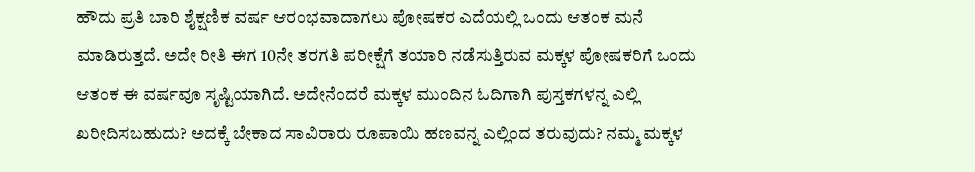ಹೌದು ಪ್ರತಿ ಬಾರಿ ಶೈಕ್ಷಣಿಕ ವರ್ಷ ಆರಂಭವಾದಾಗಲು ಪೋಷಕರ ಎದೆಯಲ್ಲಿ ಒಂದು ಆತಂಕ ಮನೆ ಮಾಡಿರುತ್ತದೆ. ಅದೇ ರೀತಿ ಈಗ 10ನೇ ತರಗತಿ ಪರೀಕ್ಷೆಗೆ ತಯಾರಿ ನಡೆಸುತ್ತಿರುವ ಮಕ್ಕಳ ಪೋಷಕರಿಗೆ ಒಂದು ಆತಂಕ ಈ ವರ್ಷವೂ ಸೃಷ್ಟಿಯಾಗಿದೆ. ಅದೇನೆಂದರೆ ಮಕ್ಕಳ ಮುಂದಿನ ಓದಿಗಾಗಿ ಪುಸ್ತಕಗಳನ್ನ ಎಲ್ಲಿ ಖರೀದಿಸಬಹುದು? ಅದಕ್ಕೆ ಬೇಕಾದ ಸಾವಿರಾರು ರೂಪಾಯಿ ಹಣವನ್ನ ಎಲ್ಲಿಂದ ತರುವುದು? ನಮ್ಮ ಮಕ್ಕಳ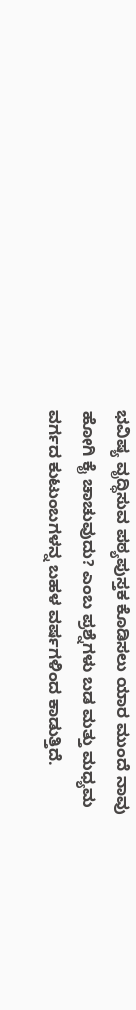ಭವಿಷ್ಯ ವೃದ್ಧಿಸುವ ಪಠ್ಯಪುಸ್ತಕ ಕೊಡಿಸಲು ಯಾರ ಮುಂದೆ ನಾವು ಹೋಗಿ ಕೈ ಚಾಚುವುದು? ಎಂಬ ಪ್ರಶ್ನೆಗಳು ಬಡ ಮತ್ತು ಮಧ್ಯಮ ವರ್ಗದ ಕುಟುಂಬಗಳನ್ನ ಬಹಳ ವರ್ಷಗಳಿಂದ ಕಾಡುತ್ತಿದೆ.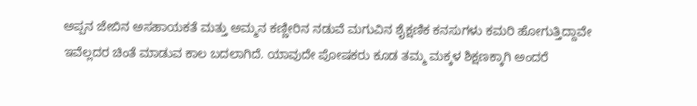ಅಪ್ಪನ ಜೇಬಿನ ಅಸಹಾಯಕತೆ ಮತ್ತು ಅಮ್ಮನ ಕಣ್ಣೀರಿನ ನಡುವೆ ಮಗುವಿನ ಶೈಕ್ಷಣಿಕ ಕನಸುಗಳು ಕಮರಿ ಹೋಗುತ್ತಿದ್ದಾವೇ ಇವೆಲ್ಲದರ ಚಿಂತೆ ಮಾಡುವ ಕಾಲ ಬದಲಾಗಿದೆ. ಯಾವುದೇ ಪೋಷಕರು ಕೂಡ ತಮ್ಮ ಮಕ್ಕಳ ಶಿಕ್ಷಣಕ್ಕಾಗಿ ಅಂದರೆ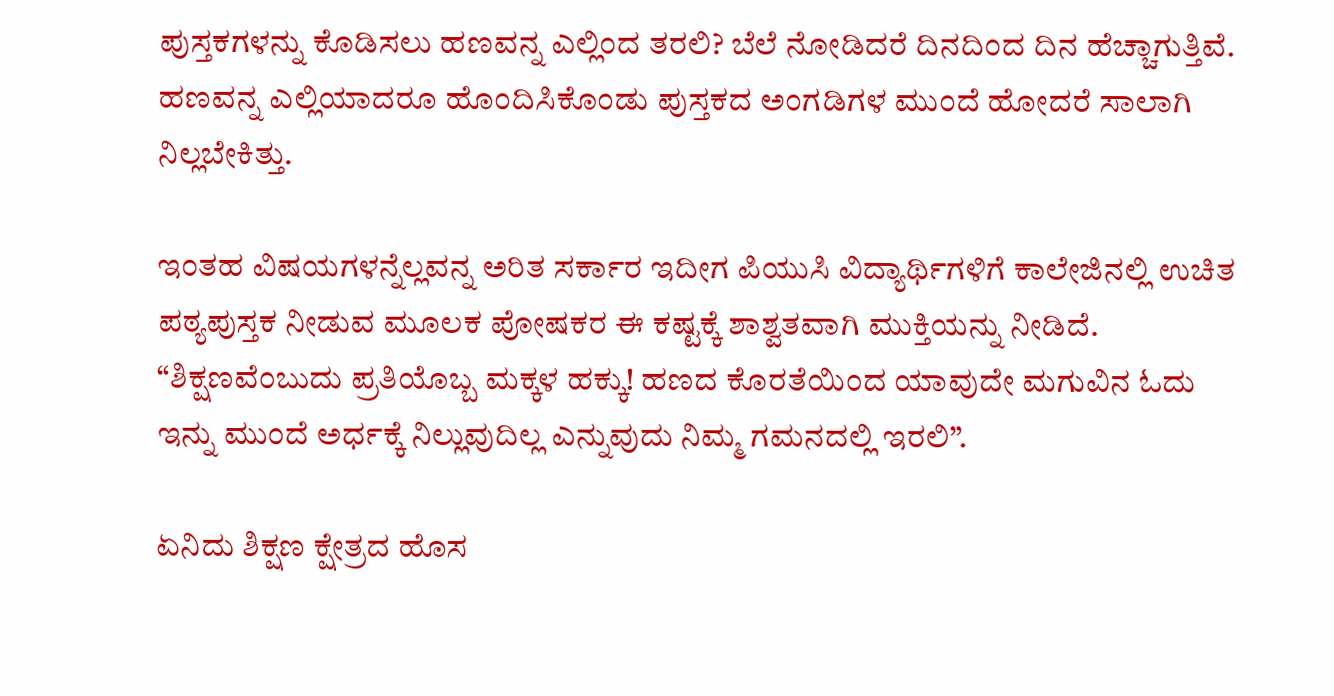ಪುಸ್ತಕಗಳನ್ನು ಕೊಡಿಸಲು ಹಣವನ್ನ ಎಲ್ಲಿಂದ ತರಲಿ? ಬೆಲೆ ನೋಡಿದರೆ ದಿನದಿಂದ ದಿನ ಹೆಚ್ಚಾಗುತ್ತಿವೆ. ಹಣವನ್ನ ಎಲ್ಲಿಯಾದರೂ ಹೊಂದಿಸಿಕೊಂಡು ಪುಸ್ತಕದ ಅಂಗಡಿಗಳ ಮುಂದೆ ಹೋದರೆ ಸಾಲಾಗಿ ನಿಲ್ಲಬೇಕಿತ್ತು.

ಇಂತಹ ವಿಷಯಗಳನ್ನೆಲ್ಲವನ್ನ ಅರಿತ ಸರ್ಕಾರ ಇದೀಗ ಪಿಯುಸಿ ವಿದ್ಯಾರ್ಥಿಗಳಿಗೆ ಕಾಲೇಜಿನಲ್ಲಿ ಉಚಿತ ಪಠ್ಯಪುಸ್ತಕ ನೀಡುವ ಮೂಲಕ ಪೋಷಕರ ಈ ಕಷ್ಟಕ್ಕೆ ಶಾಶ್ವತವಾಗಿ ಮುಕ್ತಿಯನ್ನು ನೀಡಿದೆ. “ಶಿಕ್ಷಣವೆಂಬುದು ಪ್ರತಿಯೊಬ್ಬ ಮಕ್ಕಳ ಹಕ್ಕು! ಹಣದ ಕೊರತೆಯಿಂದ ಯಾವುದೇ ಮಗುವಿನ ಓದು ಇನ್ನು ಮುಂದೆ ಅರ್ಧಕ್ಕೆ ನಿಲ್ಲುವುದಿಲ್ಲ ಎನ್ನುವುದು ನಿಮ್ಮ ಗಮನದಲ್ಲಿ ಇರಲಿ”.

ಏನಿದು ಶಿಕ್ಷಣ ಕ್ಷೇತ್ರದ ಹೊಸ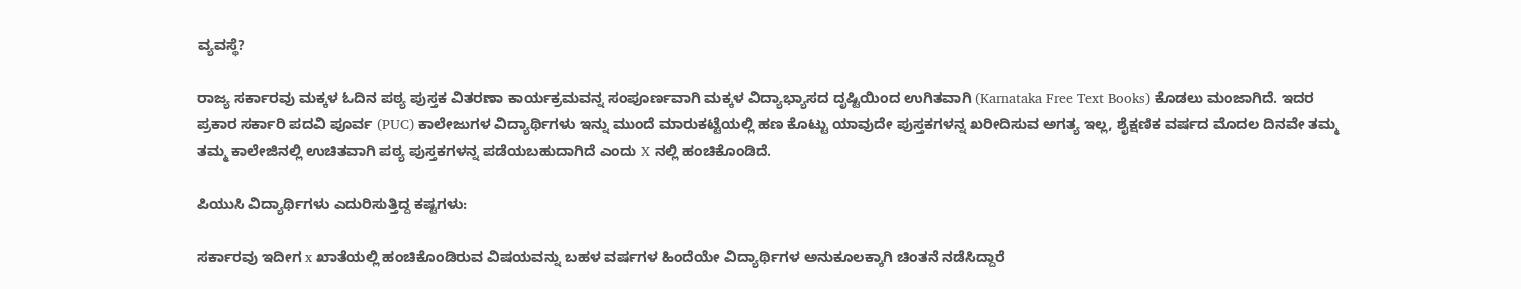ವ್ಯವಸ್ಥೆ?

ರಾಜ್ಯ ಸರ್ಕಾರವು ಮಕ್ಕಳ ಓದಿನ ಪಠ್ಯ ಪುಸ್ತಕ ವಿತರಣಾ ಕಾರ್ಯಕ್ರಮವನ್ನ ಸಂಪೂರ್ಣವಾಗಿ ಮಕ್ಕಳ ವಿದ್ಯಾಭ್ಯಾಸದ ದೃಷ್ಟಿಯಿಂದ ಉಗಿತವಾಗಿ (Karnataka Free Text Books) ಕೊಡಲು ಮಂಜಾಗಿದೆ. ಇದರ ಪ್ರಕಾರ ಸರ್ಕಾರಿ ಪದವಿ ಪೂರ್ವ (PUC) ಕಾಲೇಜುಗಳ ವಿದ್ಯಾರ್ಥಿಗಳು ಇನ್ನು ಮುಂದೆ ಮಾರುಕಟ್ಟೆಯಲ್ಲಿ ಹಣ ಕೊಟ್ಟು ಯಾವುದೇ ಪುಸ್ತಕಗಳನ್ನ ಖರೀದಿಸುವ ಅಗತ್ಯ ಇಲ್ಲ, ಶೈಕ್ಷಣಿಕ ವರ್ಷದ ಮೊದಲ ದಿನವೇ ತಮ್ಮ ತಮ್ಮ ಕಾಲೇಜಿನಲ್ಲಿ ಉಚಿತವಾಗಿ ಪಠ್ಯ ಪುಸ್ತಕಗಳನ್ನ ಪಡೆಯಬಹುದಾಗಿದೆ ಎಂದು X ನಲ್ಲಿ ಹಂಚಿಕೊಂಡಿದೆ.

ಪಿಯುಸಿ ವಿದ್ಯಾರ್ಥಿಗಳು ಎದುರಿಸುತ್ತಿದ್ದ ಕಷ್ಟಗಳು:

ಸರ್ಕಾರವು ಇದೀಗ x ಖಾತೆಯಲ್ಲಿ ಹಂಚಿಕೊಂಡಿರುವ ವಿಷಯವನ್ನು ಬಹಳ ವರ್ಷಗಳ ಹಿಂದೆಯೇ ವಿದ್ಯಾರ್ಥಿಗಳ ಅನುಕೂಲಕ್ಕಾಗಿ ಚಿಂತನೆ ನಡೆಸಿದ್ದಾರೆ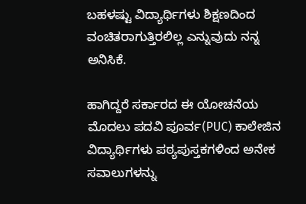ಬಹಳಷ್ಟು ವಿದ್ಯಾರ್ಥಿಗಳು ಶಿಕ್ಷಣದಿಂದ ವಂಚಿತರಾಗುತ್ತಿರಲಿಲ್ಲ ಎನ್ನುವುದು ನನ್ನ ಅನಿಸಿಕೆ.

ಹಾಗಿದ್ದರೆ ಸರ್ಕಾರದ ಈ ಯೋಚನೆಯ ಮೊದಲು ಪದವಿ ಪೂರ್ವ(PUC) ಕಾಲೇಜಿನ ವಿದ್ಯಾರ್ಥಿಗಳು ಪಠ್ಯಪುಸ್ತಕಗಳಿಂದ ಅನೇಕ ಸವಾಲುಗಳನ್ನು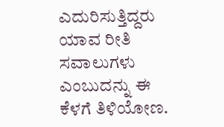ಎದುರಿಸುತ್ತಿದ್ದರು ಯಾವ ರೀತಿ ಸವಾಲುಗಳು ಎಂಬುದನ್ನು ಈ ಕೆಳಗೆ ತಿಳಿಯೋಣ.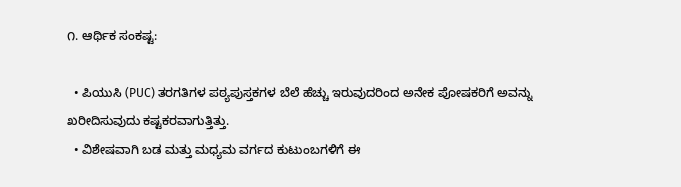೧. ಆರ್ಥಿಕ ಸಂಕಷ್ಟ:

  • ಪಿಯುಸಿ (PUC) ತರಗತಿಗಳ ಪಠ್ಯಪುಸ್ತಕಗಳ ಬೆಲೆ ಹೆಚ್ಚು ಇರುವುದರಿಂದ ಅನೇಕ ಪೋಷಕರಿಗೆ ಅವನ್ನು ಖರೀದಿಸುವುದು ಕಷ್ಟಕರವಾಗುತ್ತಿತ್ತು.
  • ವಿಶೇಷವಾಗಿ ಬಡ ಮತ್ತು ಮಧ್ಯಮ ವರ್ಗದ ಕುಟುಂಬಗಳಿಗೆ ಈ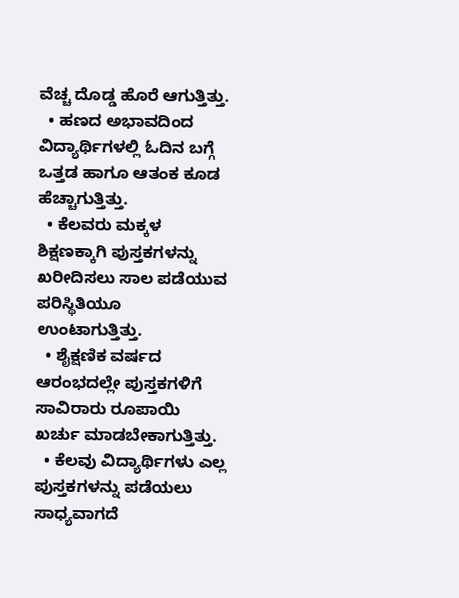ವೆಚ್ಚ ದೊಡ್ಡ ಹೊರೆ ಆಗುತ್ತಿತ್ತು.
  • ಹಣದ ಅಭಾವದಿಂದ ವಿದ್ಯಾರ್ಥಿಗಳಲ್ಲಿ ಓದಿನ ಬಗ್ಗೆ ಒತ್ತಡ ಹಾಗೂ ಆತಂಕ ಕೂಡ ಹೆಚ್ಚಾಗುತ್ತಿತ್ತು.
  • ಕೆಲವರು ಮಕ್ಕಳ ಶಿಕ್ಷಣಕ್ಕಾಗಿ ಪುಸ್ತಕಗಳನ್ನು ಖರೀದಿಸಲು ಸಾಲ ಪಡೆಯುವ ಪರಿಸ್ಥಿತಿಯೂ ಉಂಟಾಗುತ್ತಿತ್ತು.
  • ಶೈಕ್ಷಣಿಕ ವರ್ಷದ ಆರಂಭದಲ್ಲೇ ಪುಸ್ತಕಗಳಿಗೆ ಸಾವಿರಾರು ರೂಪಾಯಿ ಖರ್ಚು ಮಾಡಬೇಕಾಗುತ್ತಿತ್ತು.
  • ಕೆಲವು ವಿದ್ಯಾರ್ಥಿಗಳು ಎಲ್ಲ ಪುಸ್ತಕಗಳನ್ನು ಪಡೆಯಲು ಸಾಧ್ಯವಾಗದೆ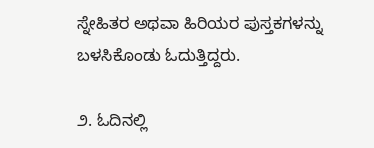ಸ್ನೇಹಿತರ ಅಥವಾ ಹಿರಿಯರ ಪುಸ್ತಕಗಳನ್ನು ಬಳಸಿಕೊಂಡು ಓದುತ್ತಿದ್ದರು.

೨. ಓದಿನಲ್ಲಿ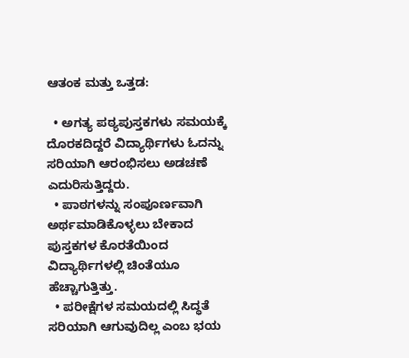ಆತಂಕ ಮತ್ತು ಒತ್ತಡ:

  • ಅಗತ್ಯ ಪಠ್ಯಪುಸ್ತಕಗಳು ಸಮಯಕ್ಕೆ ದೊರಕದಿದ್ದರೆ ವಿದ್ಯಾರ್ಥಿಗಳು ಓದನ್ನು ಸರಿಯಾಗಿ ಆರಂಭಿಸಲು ಅಡಚಣೆ ಎದುರಿಸುತ್ತಿದ್ದರು.
  • ಪಾಠಗಳನ್ನು ಸಂಪೂರ್ಣವಾಗಿ ಅರ್ಥಮಾಡಿಕೊಳ್ಳಲು ಬೇಕಾದ ಪುಸ್ತಕಗಳ ಕೊರತೆಯಿಂದ ವಿದ್ಯಾರ್ಥಿಗಳಲ್ಲಿ ಚಿಂತೆಯೂ ಹೆಚ್ಚಾಗುತ್ತಿತ್ತು.
  • ಪರೀಕ್ಷೆಗಳ ಸಮಯದಲ್ಲಿ ಸಿದ್ಧತೆ ಸರಿಯಾಗಿ ಆಗುವುದಿಲ್ಲ ಎಂಬ ಭಯ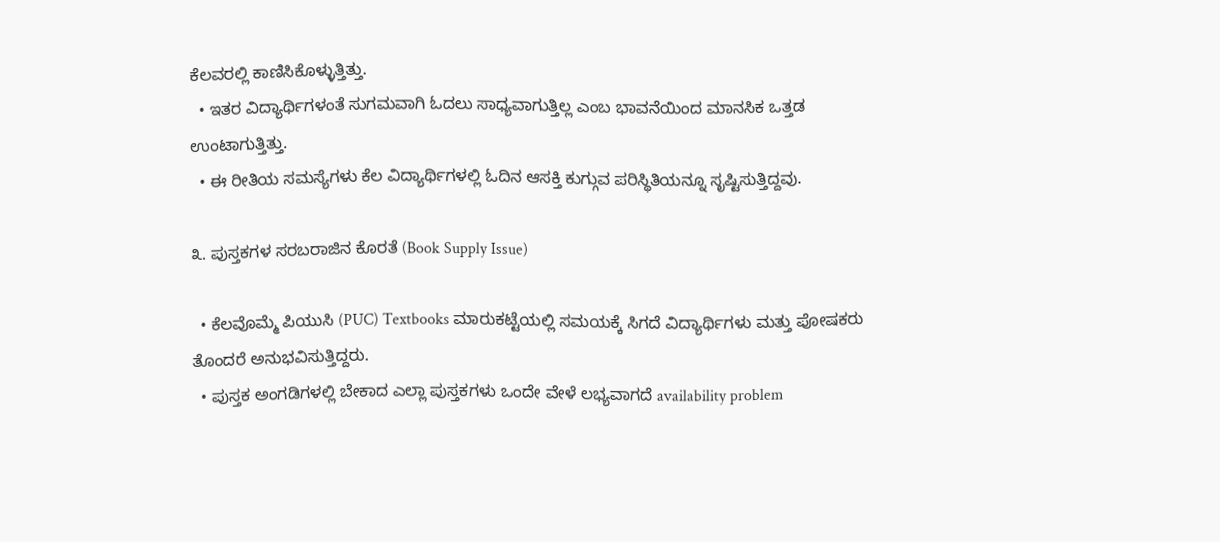ಕೆಲವರಲ್ಲಿ ಕಾಣಿಸಿಕೊಳ್ಳುತ್ತಿತ್ತು.
  • ಇತರ ವಿದ್ಯಾರ್ಥಿಗಳಂತೆ ಸುಗಮವಾಗಿ ಓದಲು ಸಾಧ್ಯವಾಗುತ್ತಿಲ್ಲ ಎಂಬ ಭಾವನೆಯಿಂದ ಮಾನಸಿಕ ಒತ್ತಡ ಉಂಟಾಗುತ್ತಿತ್ತು.
  • ಈ ರೀತಿಯ ಸಮಸ್ಯೆಗಳು ಕೆಲ ವಿದ್ಯಾರ್ಥಿಗಳಲ್ಲಿ ಓದಿನ ಆಸಕ್ತಿ ಕುಗ್ಗುವ ಪರಿಸ್ಥಿತಿಯನ್ನೂ ಸೃಷ್ಟಿಸುತ್ತಿದ್ದವು.

೩. ಪುಸ್ತಕಗಳ ಸರಬರಾಜಿನ ಕೊರತೆ (Book Supply Issue)

  • ಕೆಲವೊಮ್ಮೆ ಪಿಯುಸಿ (PUC) Textbooks ಮಾರುಕಟ್ಟೆಯಲ್ಲಿ ಸಮಯಕ್ಕೆ ಸಿಗದೆ ವಿದ್ಯಾರ್ಥಿಗಳು ಮತ್ತು ಪೋಷಕರು ತೊಂದರೆ ಅನುಭವಿಸುತ್ತಿದ್ದರು.
  • ಪುಸ್ತಕ ಅಂಗಡಿಗಳಲ್ಲಿ ಬೇಕಾದ ಎಲ್ಲಾ ಪುಸ್ತಕಗಳು ಒಂದೇ ವೇಳೆ ಲಭ್ಯವಾಗದೆ availability problem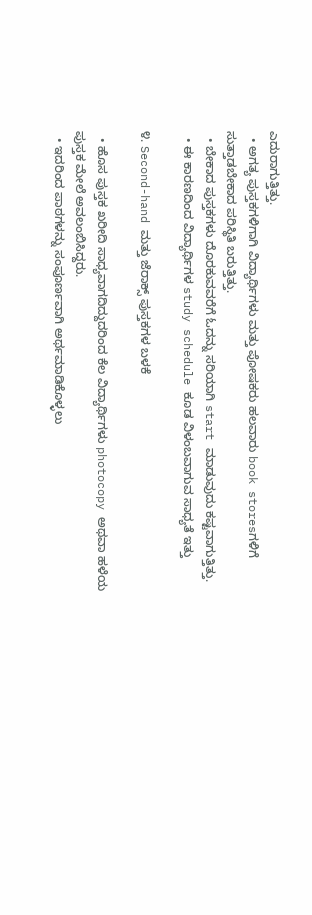ಎದುರಾಗುತ್ತಿತ್ತು.
  • ಅಗತ್ಯ ಪುಸ್ತಕಗಳಿಗಾಗಿ ವಿದ್ಯಾರ್ಥಿಗಳು ಮತ್ತು ಪೋಷಕರು ಹಲವಾರು book storesಗಳಿಗೆ ಸುತ್ತಾಡಬೇಕಾದ ಪರಿಸ್ಥಿತಿ ಬರುತ್ತಿತ್ತು.
  • ಬೇಕಾದ ಪುಸ್ತಕಗಳು ದೊರಕುವವರೆಗೆ ಓದನ್ನು ಸರಿಯಾಗಿ start ಮಾಡುವುದು ಕಷ್ಟವಾಗುತ್ತಿತ್ತು.
  • ಈ ಕಾರಣದಿಂದ ವಿದ್ಯಾರ್ಥಿಗಳ study schedule ಕೂಡ ವಿಳಂಬವಾಗುವ ಸಾಧ್ಯತೆ ಇತ್ತು

೪. Second-hand ಮತ್ತು ಜೆರಾಕ್ಸ್ ಪುಸ್ತಕಗಳ ಬಳಕೆ

  • ಹೊಸ ಪುಸ್ತಕ ಖರೀದಿ ಸಾಧ್ಯವಾಗದಿದ್ದುದರಿಂದ ಕೆಲ ವಿದ್ಯಾರ್ಥಿಗಳು photocopy ಅಥವಾ ಹಳೆಯ ಪುಸ್ತಕ ಮೇಲೆ ಅವಲಂಬಿಸಿದ್ದರು.
  • ಇದರಿಂದ ಪಾಠಗಳನ್ನು ಸಂಪೂರ್ಣವಾಗಿ ಅರ್ಥಮಾಡಿಕೊಳ್ಳಲು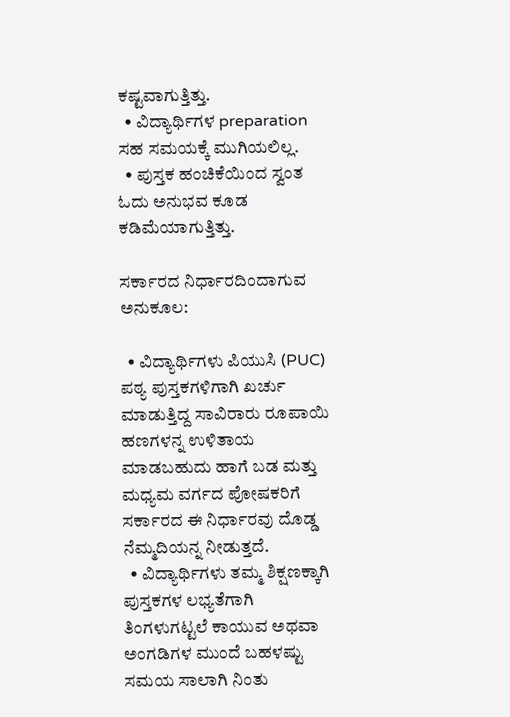ಕಷ್ಟವಾಗುತ್ತಿತ್ತು.
  • ವಿದ್ಯಾರ್ಥಿಗಳ preparation ಸಹ ಸಮಯಕ್ಕೆ ಮುಗಿಯಲಿಲ್ಲ.
  • ಪುಸ್ತಕ ಹಂಚಿಕೆಯಿಂದ ಸ್ವಂತ ಓದು ಅನುಭವ ಕೂಡ ಕಡಿಮೆಯಾಗುತ್ತಿತ್ತು.

ಸರ್ಕಾರದ ನಿರ್ಧಾರದಿಂದಾಗುವ ಅನುಕೂಲ:

  • ವಿದ್ಯಾರ್ಥಿಗಳು ಪಿಯುಸಿ (PUC) ಪಠ್ಯ ಪುಸ್ತಕಗಳಿಗಾಗಿ ಖರ್ಚು ಮಾಡುತ್ತಿದ್ದ ಸಾವಿರಾರು ರೂಪಾಯಿ ಹಣಗಳನ್ನ ಉಳಿತಾಯ ಮಾಡಬಹುದು ಹಾಗೆ ಬಡ ಮತ್ತು ಮಧ್ಯಮ ವರ್ಗದ ಪೋಷಕರಿಗೆ ಸರ್ಕಾರದ ಈ ನಿರ್ಧಾರವು ದೊಡ್ಡ ನೆಮ್ಮದಿಯನ್ನ ನೀಡುತ್ತದೆ.
  • ವಿದ್ಯಾರ್ಥಿಗಳು ತಮ್ಮ ಶಿಕ್ಷಣಕ್ಕಾಗಿ ಪುಸ್ತಕಗಳ ಲಭ್ಯತೆಗಾಗಿ ತಿಂಗಳುಗಟ್ಟಲೆ ಕಾಯುವ ಅಥವಾ ಅಂಗಡಿಗಳ ಮುಂದೆ ಬಹಳಷ್ಟು ಸಮಯ ಸಾಲಾಗಿ ನಿಂತು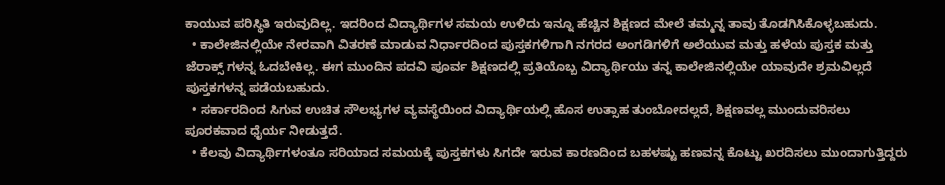ಕಾಯುವ ಪರಿಸ್ಥಿತಿ ಇರುವುದಿಲ್ಲ. ಇದರಿಂದ ವಿದ್ಯಾರ್ಥಿಗಳ ಸಮಯ ಉಳಿದು ಇನ್ನೂ ಹೆಚ್ಚಿನ ಶಿಕ್ಷಣದ ಮೇಲೆ ತಮ್ಮನ್ನ ತಾವು ತೊಡಗಿಸಿಕೊಳ್ಳಬಹುದು.
  • ಕಾಲೇಜಿನಲ್ಲಿಯೇ ನೇರವಾಗಿ ವಿತರಣೆ ಮಾಡುವ ನಿರ್ಧಾರದಿಂದ ಪುಸ್ತಕಗಳಿಗಾಗಿ ನಗರದ ಅಂಗಡಿಗಳಿಗೆ ಅಲೆಯುವ ಮತ್ತು ಹಳೆಯ ಪುಸ್ತಕ ಮತ್ತು ಜೆರಾಕ್ಸ್ ಗಳನ್ನ ಓದಬೇಕಿಲ್ಲ. ಈಗ ಮುಂದಿನ ಪದವಿ ಪೂರ್ವ ಶಿಕ್ಷಣದಲ್ಲಿ ಪ್ರತಿಯೊಬ್ಬ ವಿದ್ಯಾರ್ಥಿಯು ತನ್ನ ಕಾಲೇಜಿನಲ್ಲಿಯೇ ಯಾವುದೇ ಶ್ರಮವಿಲ್ಲದೆ ಪುಸ್ತಕಗಳನ್ನ ಪಡೆಯಬಹುದು.
  • ಸರ್ಕಾರದಿಂದ ಸಿಗುವ ಉಚಿತ ಸೌಲಭ್ಯಗಳ ವ್ಯವಸ್ಥೆಯಿಂದ ವಿದ್ಯಾರ್ಥಿಯಲ್ಲಿ ಹೊಸ ಉತ್ಸಾಹ ತುಂಬೋದಲ್ಲದೆ, ಶಿಕ್ಷಣವಲ್ಲ ಮುಂದುವರಿಸಲು ಪೂರಕವಾದ ಧೈರ್ಯ ನೀಡುತ್ತದೆ.
  • ಕೆಲವು ವಿದ್ಯಾರ್ಥಿಗಳಂತೂ ಸರಿಯಾದ ಸಮಯಕ್ಕೆ ಪುಸ್ತಕಗಳು ಸಿಗದೇ ಇರುವ ಕಾರಣದಿಂದ ಬಹಳಷ್ಟು ಹಣವನ್ನ ಕೊಟ್ಟು ಖರದಿಸಲು ಮುಂದಾಗುತ್ತಿದ್ದರು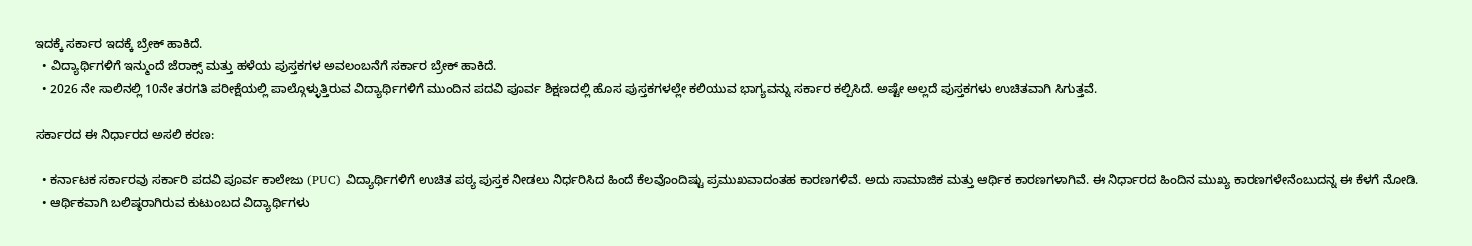ಇದಕ್ಕೆ ಸರ್ಕಾರ ಇದಕ್ಕೆ ಬ್ರೇಕ್ ಹಾಕಿದೆ.
  • ವಿದ್ಯಾರ್ಥಿಗಳಿಗೆ ಇನ್ಮುಂದೆ ಜೆರಾಕ್ಸ್ ಮತ್ತು ಹಳೆಯ ಪುಸ್ತಕಗಳ ಅವಲಂಬನೆಗೆ ಸರ್ಕಾರ ಬ್ರೇಕ್ ಹಾಕಿದೆ.
  • 2026 ನೇ ಸಾಲಿನಲ್ಲಿ 10ನೇ ತರಗತಿ ಪರೀಕ್ಷೆಯಲ್ಲಿ ಪಾಲ್ಗೊಳ್ಳುತ್ತಿರುವ ವಿದ್ಯಾರ್ಥಿಗಳಿಗೆ ಮುಂದಿನ ಪದವಿ ಪೂರ್ವ ಶಿಕ್ಷಣದಲ್ಲಿ ಹೊಸ ಪುಸ್ತಕಗಳಲ್ಲೇ ಕಲಿಯುವ ಭಾಗ್ಯವನ್ನು ಸರ್ಕಾರ ಕಲ್ಪಿಸಿದೆ. ಅಷ್ಟೇ ಅಲ್ಲದೆ ಪುಸ್ತಕಗಳು ಉಚಿತವಾಗಿ ಸಿಗುತ್ತವೆ.

ಸರ್ಕಾರದ ಈ ನಿರ್ಧಾರದ ಅಸಲಿ ಕರಣ:

  • ಕರ್ನಾಟಕ ಸರ್ಕಾರವು ಸರ್ಕಾರಿ ಪದವಿ ಪೂರ್ವ ಕಾಲೇಜು (PUC) ವಿದ್ಯಾರ್ಥಿಗಳಿಗೆ ಉಚಿತ ಪಠ್ಯ ಪುಸ್ತಕ ನೀಡಲು ನಿರ್ಧರಿಸಿದ ಹಿಂದೆ ಕೆಲವೊಂದಿಷ್ಟು ಪ್ರಮುಖವಾದಂತಹ ಕಾರಣಗಳಿವೆ. ಅದು ಸಾಮಾಜಿಕ ಮತ್ತು ಆರ್ಥಿಕ ಕಾರಣಗಳಾಗಿವೆ. ಈ ನಿರ್ಧಾರದ ಹಿಂದಿನ ಮುಖ್ಯ ಕಾರಣಗಳೇನೆಂಬುದನ್ನ ಈ ಕೆಳಗೆ ನೋಡಿ.
  • ಆರ್ಥಿಕವಾಗಿ ಬಲಿಷ್ಠರಾಗಿರುವ ಕುಟುಂಬದ ವಿದ್ಯಾರ್ಥಿಗಳು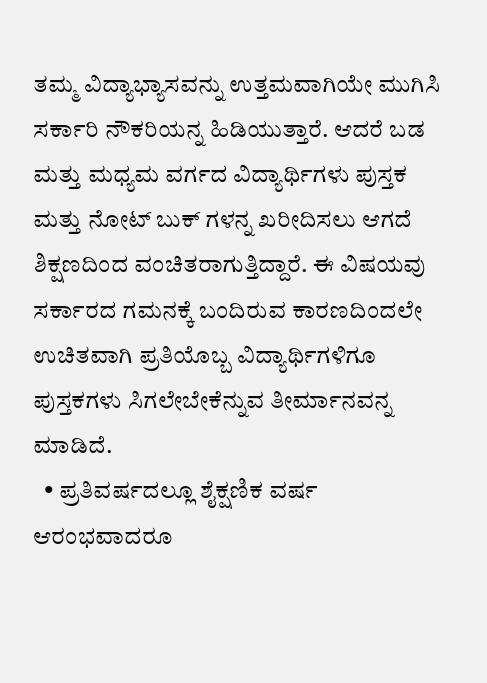ತಮ್ಮ ವಿದ್ಯಾಭ್ಯಾಸವನ್ನು ಉತ್ತಮವಾಗಿಯೇ ಮುಗಿಸಿ ಸರ್ಕಾರಿ ನೌಕರಿಯನ್ನ ಹಿಡಿಯುತ್ತಾರೆ. ಆದರೆ ಬಡ ಮತ್ತು ಮಧ್ಯಮ ವರ್ಗದ ವಿದ್ಯಾರ್ಥಿಗಳು ಪುಸ್ತಕ ಮತ್ತು ನೋಟ್ ಬುಕ್ ಗಳನ್ನ ಖರೀದಿಸಲು ಆಗದೆ ಶಿಕ್ಷಣದಿಂದ ವಂಚಿತರಾಗುತ್ತಿದ್ದಾರೆ. ಈ ವಿಷಯವು ಸರ್ಕಾರದ ಗಮನಕ್ಕೆ ಬಂದಿರುವ ಕಾರಣದಿಂದಲೇ ಉಚಿತವಾಗಿ ಪ್ರತಿಯೊಬ್ಬ ವಿದ್ಯಾರ್ಥಿಗಳಿಗೂ ಪುಸ್ತಕಗಳು ಸಿಗಲೇಬೇಕೆನ್ನುವ ತೀರ್ಮಾನವನ್ನ ಮಾಡಿದೆ.
  • ಪ್ರತಿವರ್ಷದಲ್ಲೂ ಶೈಕ್ಷಣಿಕ ವರ್ಷ ಆರಂಭವಾದರೂ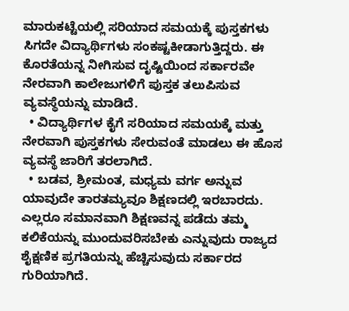ಮಾರುಕಟ್ಟೆಯಲ್ಲಿ ಸರಿಯಾದ ಸಮಯಕ್ಕೆ ಪುಸ್ತಕಗಳು ಸಿಗದೇ ವಿದ್ಯಾರ್ಥಿಗಳು ಸಂಕಷ್ಟಕೀಡಾಗುತ್ತಿದ್ದರು. ಈ ಕೊರತೆಯನ್ನ ನೀಗಿಸುವ ದೃಷ್ಟಿಯಿಂದ ಸರ್ಕಾರವೇ ನೇರವಾಗಿ ಕಾಲೇಜುಗಳಿಗೆ ಪುಸ್ತಕ ತಲುಪಿಸುವ ವ್ಯವಸ್ಥೆಯನ್ನು ಮಾಡಿದೆ.
  • ವಿದ್ಯಾರ್ಥಿಗಳ ಕೈಗೆ ಸರಿಯಾದ ಸಮಯಕ್ಕೆ ಮತ್ತು ನೇರವಾಗಿ ಪುಸ್ತಕಗಳು ಸೇರುವಂತೆ ಮಾಡಲು ಈ ಹೊಸ ವ್ಯವಸ್ಥೆ ಜಾರಿಗೆ ತರಲಾಗಿದೆ.
  • ಬಡವ, ಶ್ರೀಮಂತ, ಮಧ್ಯಮ ವರ್ಗ ಅನ್ನುವ ಯಾವುದೇ ತಾರತಮ್ಯವೂ ಶಿಕ್ಷಣದಲ್ಲಿ ಇರಬಾರದು. ಎಲ್ಲರೂ ಸಮಾನವಾಗಿ ಶಿಕ್ಷಣವನ್ನ ಪಡೆದು ತಮ್ಮ ಕಲಿಕೆಯನ್ನು ಮುಂದುವರಿಸಬೇಕು ಎನ್ನುವುದು ರಾಜ್ಯದ ಶೈಕ್ಷಣಿಕ ಪ್ರಗತಿಯನ್ನು ಹೆಚ್ಚಿಸುವುದು ಸರ್ಕಾರದ ಗುರಿಯಾಗಿದೆ.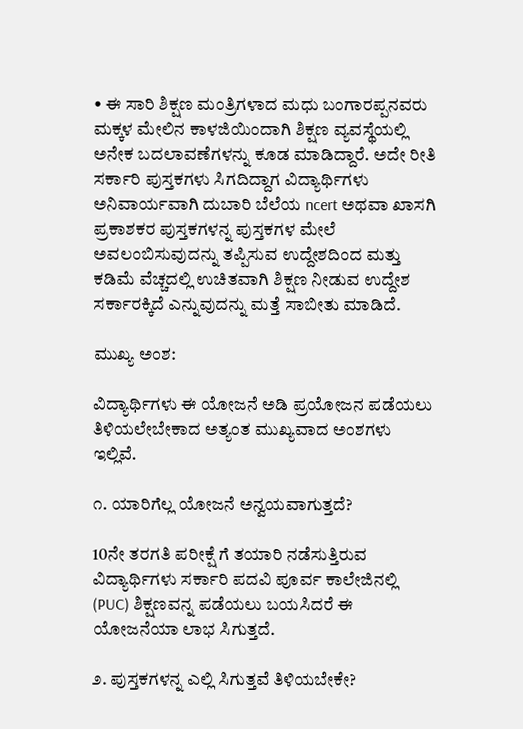• ಈ ಸಾರಿ ಶಿಕ್ಷಣ ಮಂತ್ರಿಗಳಾದ ಮಧು ಬಂಗಾರಪ್ಪನವರು ಮಕ್ಕಳ ಮೇಲಿನ ಕಾಳಜಿಯಿಂದಾಗಿ ಶಿಕ್ಷಣ ವ್ಯವಸ್ಥೆಯಲ್ಲಿ ಅನೇಕ ಬದಲಾವಣೆಗಳನ್ನು ಕೂಡ ಮಾಡಿದ್ದಾರೆ. ಅದೇ ರೀತಿ ಸರ್ಕಾರಿ ಪುಸ್ತಕಗಳು ಸಿಗದಿದ್ದಾಗ ವಿದ್ಯಾರ್ಥಿಗಳು ಅನಿವಾರ್ಯವಾಗಿ ದುಬಾರಿ ಬೆಲೆಯ ncert ಅಥವಾ ಖಾಸಗಿ ಪ್ರಕಾಶಕರ ಪುಸ್ತಕಗಳನ್ನ ಪುಸ್ತಕಗಳ ಮೇಲೆ ಅವಲಂಬಿಸುವುದನ್ನು ತಪ್ಪಿಸುವ ಉದ್ದೇಶದಿಂದ ಮತ್ತು ಕಡಿಮೆ ವೆಚ್ಚದಲ್ಲಿ ಉಚಿತವಾಗಿ ಶಿಕ್ಷಣ ನೀಡುವ ಉದ್ದೇಶ ಸರ್ಕಾರಕ್ಕಿದೆ ಎನ್ನುವುದನ್ನು ಮತ್ತೆ ಸಾಬೀತು ಮಾಡಿದೆ.

ಮುಖ್ಯ ಅಂಶ:

ವಿದ್ಯಾರ್ಥಿಗಳು ಈ ಯೋಜನೆ ಅಡಿ ಪ್ರಯೋಜನ ಪಡೆಯಲು ತಿಳಿಯಲೇಬೇಕಾದ ಅತ್ಯಂತ ಮುಖ್ಯವಾದ ಅಂಶಗಳು ಇಲ್ಲಿವೆ.

೧. ಯಾರಿಗೆಲ್ಲ ಯೋಜನೆ ಅನ್ವಯವಾಗುತ್ತದೆ?

10ನೇ ತರಗತಿ ಪರೀಕ್ಷೆ ಗೆ ತಯಾರಿ ನಡೆಸುತ್ತಿರುವ ವಿದ್ಯಾರ್ಥಿಗಳು ಸರ್ಕಾರಿ ಪದವಿ ಪೂರ್ವ ಕಾಲೇಜಿನಲ್ಲಿ (PUC) ಶಿಕ್ಷಣವನ್ನ ಪಡೆಯಲು ಬಯಸಿದರೆ ಈ ಯೋಜನೆಯಾ ಲಾಭ ಸಿಗುತ್ತದೆ.

೨. ಪುಸ್ತಕಗಳನ್ನ ಎಲ್ಲಿ ಸಿಗುತ್ತವೆ ತಿಳಿಯಬೇಕೇ?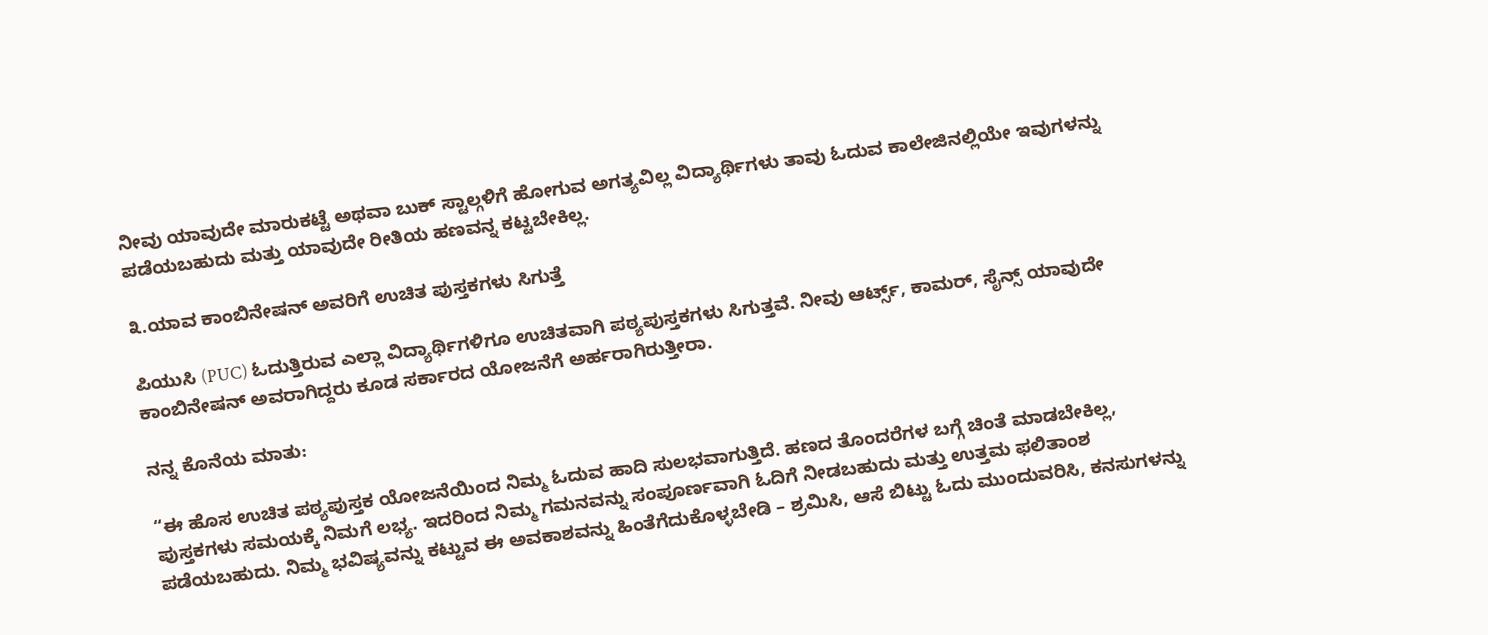ನೀವು ಯಾವುದೇ ಮಾರುಕಟ್ಟೆ ಅಥವಾ ಬುಕ್ ಸ್ಟಾಲ್ಗಳಿಗೆ ಹೋಗುವ ಅಗತ್ಯವಿಲ್ಲ ವಿದ್ಯಾರ್ಥಿಗಳು ತಾವು ಓದುವ ಕಾಲೇಜಿನಲ್ಲಿಯೇ ಇವುಗಳನ್ನು ಪಡೆಯಬಹುದು ಮತ್ತು ಯಾವುದೇ ರೀತಿಯ ಹಣವನ್ನ ಕಟ್ಟಬೇಕಿಲ್ಲ.

೩.ಯಾವ ಕಾಂಬಿನೇಷನ್ ಅವರಿಗೆ ಉಚಿತ ಪುಸ್ತಕಗಳು ಸಿಗುತ್ತೆ

ಪಿಯುಸಿ (PUC) ಓದುತ್ತಿರುವ ಎಲ್ಲಾ ವಿದ್ಯಾರ್ಥಿಗಳಿಗೂ ಉಚಿತವಾಗಿ ಪಠ್ಯಪುಸ್ತಕಗಳು ಸಿಗುತ್ತವೆ. ನೀವು ಆರ್ಟ್ಸ್, ಕಾಮರ್, ಸೈನ್ಸ್ ಯಾವುದೇ ಕಾಂಬಿನೇಷನ್ ಅವರಾಗಿದ್ದರು ಕೂಡ ಸರ್ಕಾರದ ಯೋಜನೆಗೆ ಅರ್ಹರಾಗಿರುತ್ತೀರಾ.

ನನ್ನ ಕೊನೆಯ ಮಾತು:

“ಈ ಹೊಸ ಉಚಿತ ಪಠ್ಯಪುಸ್ತಕ ಯೋಜನೆಯಿಂದ ನಿಮ್ಮ ಓದುವ ಹಾದಿ ಸುಲಭವಾಗುತ್ತಿದೆ. ಹಣದ ತೊಂದರೆಗಳ ಬಗ್ಗೆ ಚಿಂತೆ ಮಾಡಬೇಕಿಲ್ಲ, ಪುಸ್ತಕಗಳು ಸಮಯಕ್ಕೆ ನಿಮಗೆ ಲಭ್ಯ. ಇದರಿಂದ ನಿಮ್ಮ ಗಮನವನ್ನು ಸಂಪೂರ್ಣವಾಗಿ ಓದಿಗೆ ನೀಡಬಹುದು ಮತ್ತು ಉತ್ತಮ ಫಲಿತಾಂಶ ಪಡೆಯಬಹುದು. ನಿಮ್ಮ ಭವಿಷ್ಯವನ್ನು ಕಟ್ಟುವ ಈ ಅವಕಾಶವನ್ನು ಹಿಂತೆಗೆದುಕೊಳ್ಳಬೇಡಿ – ಶ್ರಮಿಸಿ, ಆಸೆ ಬಿಟ್ಟು ಓದು ಮುಂದುವರಿಸಿ, ಕನಸುಗಳನ್ನು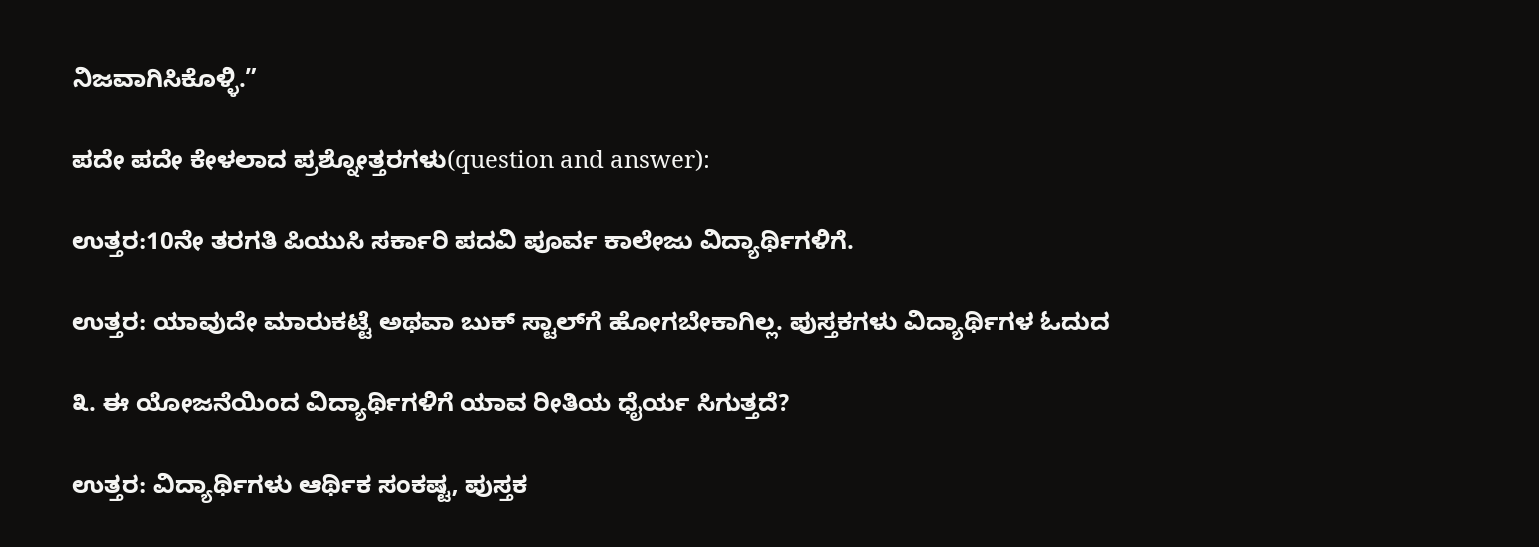ನಿಜವಾಗಿಸಿಕೊಳ್ಳಿ.”

ಪದೇ ಪದೇ ಕೇಳಲಾದ ಪ್ರಶ್ನೋತ್ತರಗಳು(question and answer):

ಉತ್ತರ:10ನೇ ತರಗತಿ ಪಿಯುಸಿ ಸರ್ಕಾರಿ ಪದವಿ ಪೂರ್ವ ಕಾಲೇಜು ವಿದ್ಯಾರ್ಥಿಗಳಿಗೆ.

ಉತ್ತರ: ಯಾವುದೇ ಮಾರುಕಟ್ಟೆ ಅಥವಾ ಬುಕ್ ಸ್ಟಾಲ್‌ಗೆ ಹೋಗಬೇಕಾಗಿಲ್ಲ. ಪುಸ್ತಕಗಳು ವಿದ್ಯಾರ್ಥಿಗಳ ಓದುದ

೩. ಈ ಯೋಜನೆಯಿಂದ ವಿದ್ಯಾರ್ಥಿಗಳಿಗೆ ಯಾವ ರೀತಿಯ ಧೈರ್ಯ ಸಿಗುತ್ತದೆ?

ಉತ್ತರ: ವಿದ್ಯಾರ್ಥಿಗಳು ಆರ್ಥಿಕ ಸಂಕಷ್ಟ, ಪುಸ್ತಕ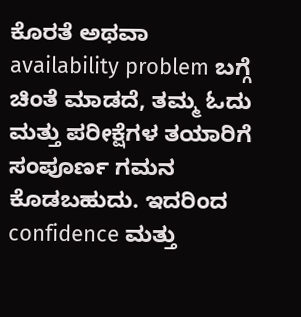ಕೊರತೆ ಅಥವಾ availability problem ಬಗ್ಗೆ ಚಿಂತೆ ಮಾಡದೆ, ತಮ್ಮ ಓದು ಮತ್ತು ಪರೀಕ್ಷೆಗಳ ತಯಾರಿಗೆ ಸಂಪೂರ್ಣ ಗಮನ ಕೊಡಬಹುದು. ಇದರಿಂದ confidence ಮತ್ತು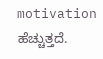motivation ಹೆಚ್ಚುತ್ತದೆ.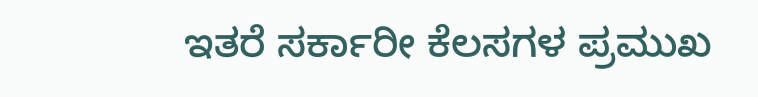ಇತರೆ ಸರ್ಕಾರೀ ಕೆಲಸಗಳ ಪ್ರಮುಖ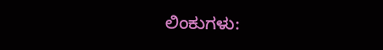ಲಿಂಕುಗಳು: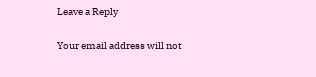Leave a Reply

Your email address will not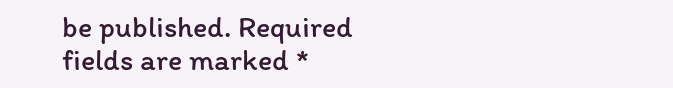be published. Required fields are marked *